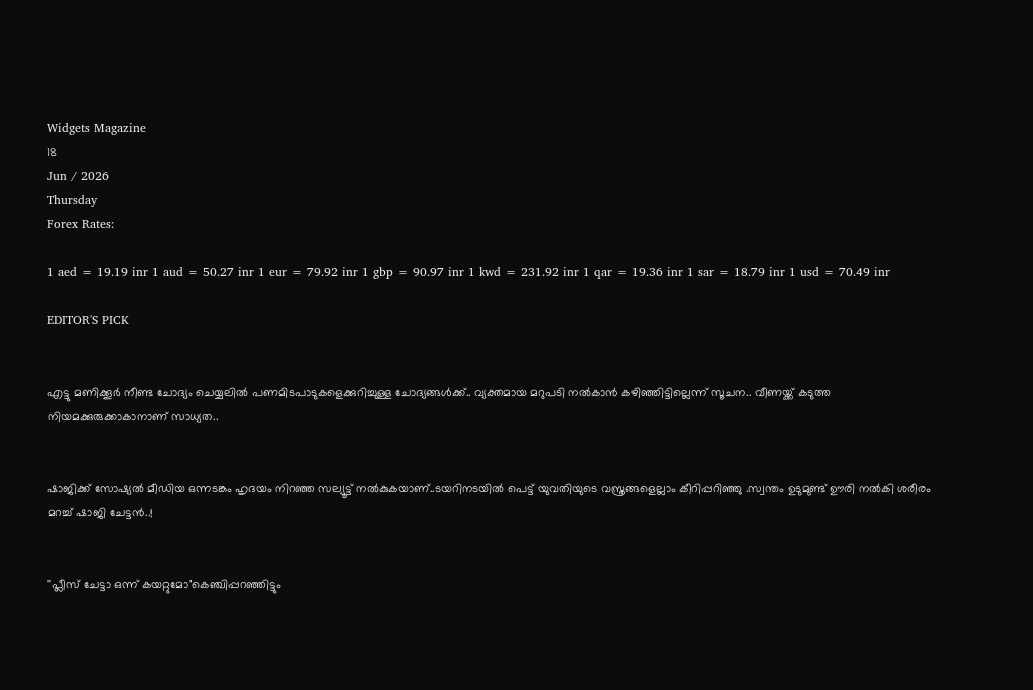Widgets Magazine
18
Jun / 2026
Thursday
Forex Rates:

1 aed = 19.19 inr 1 aud = 50.27 inr 1 eur = 79.92 inr 1 gbp = 90.97 inr 1 kwd = 231.92 inr 1 qar = 19.36 inr 1 sar = 18.79 inr 1 usd = 70.49 inr

EDITOR'S PICK


എട്ടു മണിക്കൂര്‍ നീണ്ട ചോദ്യം ചെയ്യലില്‍ പണമിടപാടുകളെക്കുറിച്ചുള്ള ചോദ്യങ്ങള്‍ക്ക്.. വ്യക്തമായ മറുപടി നല്‍കാന്‍ കഴിഞ്ഞിട്ടില്ലെന്ന് സൂചന.. വീണയ്ക്ക് കടുത്ത നിയമക്കുരുക്കാകാനാണ് സാധ്യത..


ഷാജിക്ക് സോഷ്യല്‍ മീഡിയ ഒന്നടങ്കം ഹൃദയം നിറഞ്ഞ സല്യൂട്ട് നല്‍കുകയാണ്..ടയറിനടയിൽ പെട്ട് യുവതിയുടെ വസ്ത്രങ്ങളെല്ലാം കീറിപ്പറിഞ്ഞു .സ്വന്തം ഉടുമുണ്ട് ഊരി നല്‍കി ശരീരം മറച്ച് ഷാജി ചേട്ടൻ..!


''പ്ലീസ് ചേട്ടാ ഒന്ന് കയറ്റുമോ"കെഞ്ചിപ്പറഞ്ഞിട്ടും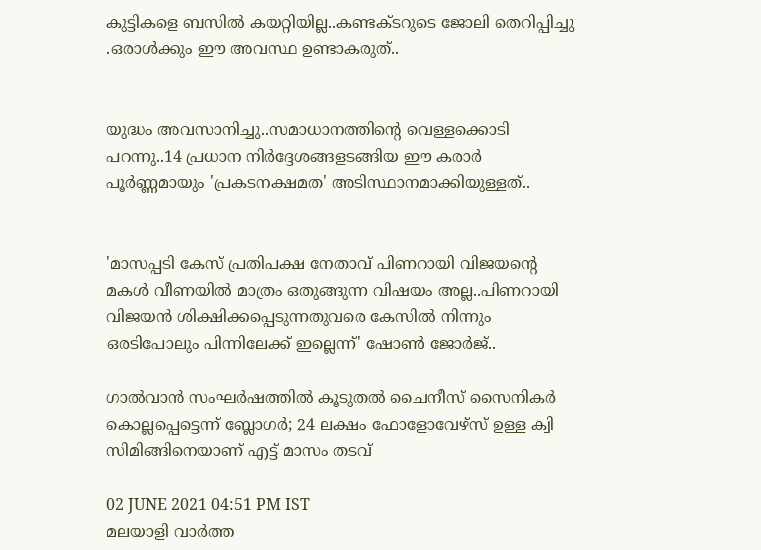കുട്ടികളെ ബസില്‍ കയറ്റിയില്ല..കണ്ടക്ടറുടെ ജോലി തെറിപ്പിച്ചു .ഒരാൾക്കും ഈ അവസ്ഥ ഉണ്ടാകരുത്..


യുദ്ധം അവസാനിച്ചു..സമാധാനത്തിന്റെ വെള്ളക്കൊടി പറന്നു..14 പ്രധാന നിര്‍ദ്ദേശങ്ങളടങ്ങിയ ഈ കരാര്‍ പൂര്‍ണ്ണമായും 'പ്രകടനക്ഷമത' അടിസ്ഥാനമാക്കിയുള്ളത്..


'മാസപ്പടി കേസ് പ്രതിപക്ഷ നേതാവ് പിണറായി വിജയന്റെ മകൾ വീണയിൽ മാത്രം ഒതുങ്ങുന്ന വിഷയം അല്ല..പിണറായി വിജയൻ ശിക്ഷിക്കപ്പെടുന്നതുവരെ കേസിൽ നിന്നും ഒരടിപോലും പിന്നിലേക്ക് ഇല്ലെന്ന്' ഷോൺ ജോർജ്..

ഗാല്‍വാന്‍ സംഘര്‍ഷത്തില്‍ കൂടുതല്‍ ചൈനീസ് സൈനികര്‍ കൊല്ലപ്പെട്ടെന്ന് ബ്ലോഗര്‍; 24 ലക്ഷം ഫോളോവേഴ്‌സ് ഉള്ള ക്വി സിമിങ്ങിനെയാണ് എട്ട് മാസം തടവ്

02 JUNE 2021 04:51 PM IST
മലയാളി വാര്‍ത്ത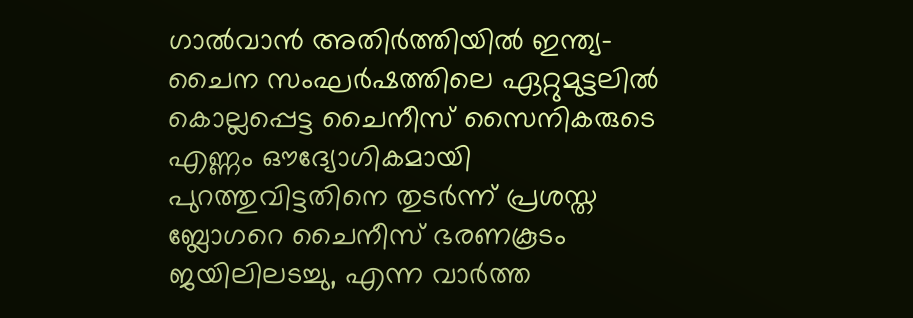ഗാല്‍വാന്‍ അതിര്‍ത്തിയില്‍ ഇന്ത്യ-ചൈന സംഘര്‍ഷത്തിലെ ഏറ്റുമുട്ടലില്‍ കൊല്ലപ്പെട്ട ചൈനീസ് സൈനികരുടെ എണ്ണം ഔദ്യോഗികമായി പുറത്തുവിട്ടതിനെ തുടര്‍ന്ന് പ്രശസ്ത ബ്ലോഗറെ ചൈനീസ് ഭരണകൂടം ജയിലിലടച്ചു, എന്ന വാര്‍ത്ത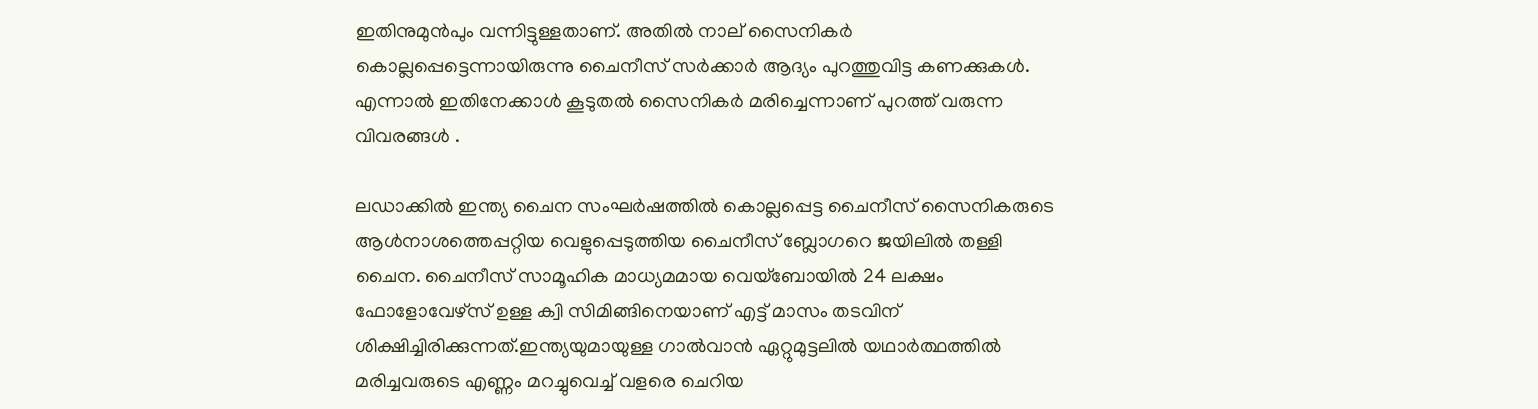ഇതിനുമുന്‍പും വന്നിട്ടുള്ളതാണ്. അതില്‍ നാല് സൈനികര്‍ കൊല്ലപ്പെട്ടെന്നായിരുന്നു ചൈനീസ് സര്‍ക്കാര്‍ ആദ്യം പുറത്തുവിട്ട കണക്കുകള്‍. എന്നാല്‍ ഇതിനേക്കാള്‍ കൂടുതല്‍ സൈനികര്‍ മരിച്ചെന്നാണ് പുറത്ത് വരുന്ന വിവരങ്ങള്‍ .

ലഡാക്കില്‍ ഇന്ത്യ ചൈന സംഘര്‍ഷത്തില്‍ കൊല്ലപ്പെട്ട ചൈനീസ് സൈനികരുടെ ആള്‍നാശത്തെപ്പറ്റിയ വെളുപ്പെടുത്തിയ ചൈനീസ് ബ്ലോഗറെ ജയിലില്‍ തള്ളി ചൈന. ചൈനീസ് സാമൂഹിക മാധ്യമമായ വെയ്‌ബോയില്‍ 24 ലക്ഷം ഫോളോവേഴ്‌സ് ഉള്ള ക്വി സിമിങ്ങിനെയാണ് എട്ട് മാസം തടവിന് ശിക്ഷിച്ചിരിക്കുന്നത്.ഇന്ത്യയുമായുള്ള ഗാല്‍വാന്‍ ഏറ്റുമുട്ടലില്‍ യഥാര്‍ത്ഥത്തില്‍ മരിച്ചവരുടെ എണ്ണം മറച്ചുവെച്ച് വളരെ ചെറിയ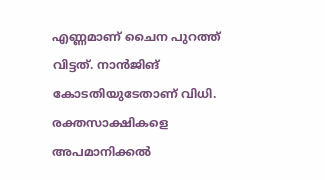എണ്ണമാണ് ചൈന പുറത്ത് വിട്ടത്. നാന്‍ജിങ് കോടതിയുടേതാണ് വിധി. രക്തസാക്ഷികളെ അപമാനിക്കല്‍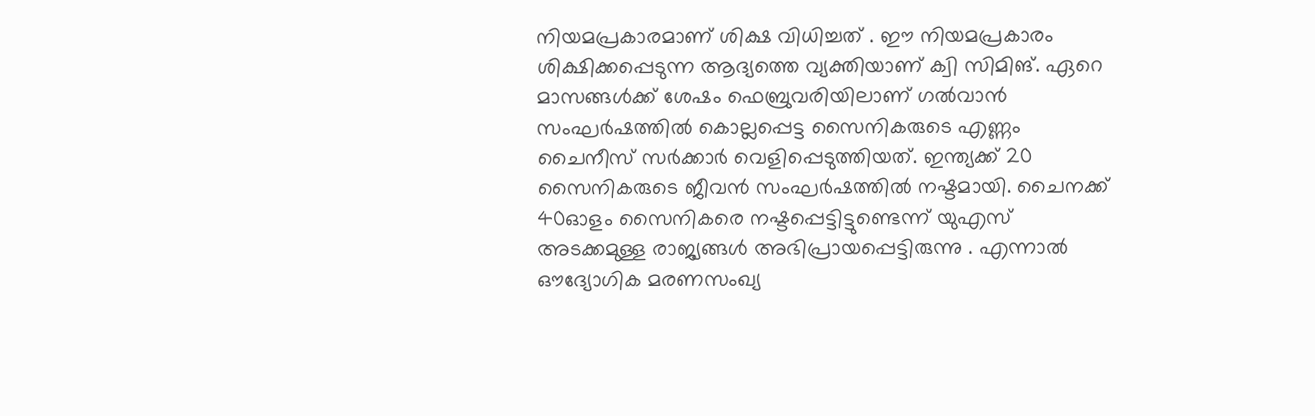നിയമപ്രകാരമാണ് ശിക്ഷ വിധിച്ചത് . ഈ നിയമപ്രകാരം ശിക്ഷിക്കപ്പെടുന്ന ആദ്യത്തെ വ്യക്തിയാണ് ക്വി സിമിങ്. ഏറെ മാസങ്ങൾക്ക് ശേഷം ഫെബ്രുവരിയിലാണ് ഗല്‍വാന്‍ സംഘര്‍ഷത്തില്‍ കൊല്ലപ്പെട്ട സൈനികരുടെ എണ്ണം ചൈനീസ് സര്‍ക്കാര്‍ വെളിപ്പെടുത്തിയത്. ഇന്ത്യക്ക് 20 സൈനികരുടെ ജീവന്‍ സംഘര്‍ഷത്തില്‍ നഷ്ടമായി. ചൈനക്ക് 40ഓളം സൈനികരെ നഷ്ടപ്പെട്ടിട്ടുണ്ടെന്ന് യുഎസ് അടക്കമുള്ള രാജ്യങ്ങള്‍ അഭിപ്രായപ്പെട്ടിരുന്നു . എന്നാല്‍ ഔദ്യോഗിക മരണസംഖ്യ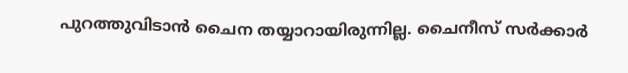പുറത്തുവിടാന്‍ ചൈന തയ്യാറായിരുന്നില്ല. ചൈനീസ് സര്‍ക്കാര്‍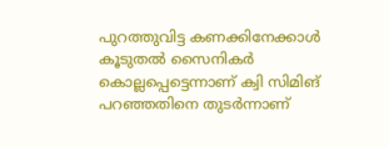പുറത്തുവിട്ട കണക്കിനേക്കാള്‍ കൂടുതല്‍ സൈനികര്‍ കൊല്ലപ്പെട്ടെന്നാണ് ക്വി സിമിങ് പറഞ്ഞതിനെ തുടർന്നാണ്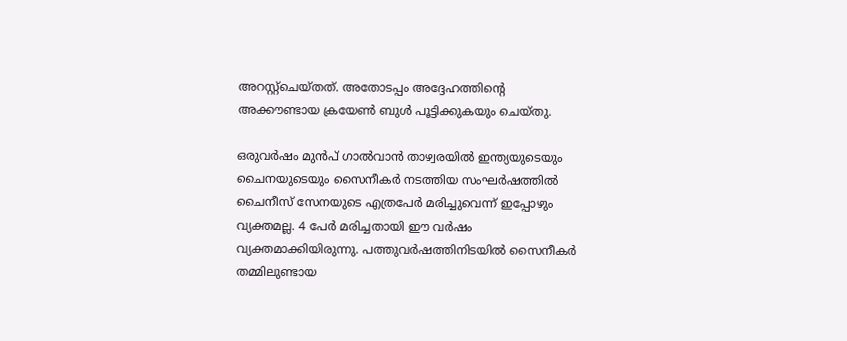അറസ്റ്റ്ചെയ്തത്. അതോടപ്പം അദ്ദേഹത്തിന്‍റെ അക്കൗണ്ടായ ക്രയേണ്‍ ബുള്‍ പൂട്ടിക്കുകയും ചെയ്തു.

ഒരുവര്‍ഷം മുന്‍പ് ഗാല്‍വാന്‍ താഴ്വരയില്‍ ഇന്ത്യയുടെയും ചൈനയുടെയും സൈനീകര്‍ നടത്തിയ സംഘര്‍ഷത്തില്‍ ചൈനീസ് സേനയുടെ എത്രപേര്‍ മരിച്ചുവെന്ന് ഇപ്പോഴും വ്യക്തമല്ല. 4 പേര്‍ മരിച്ചതായി ഈ വര്‍ഷം വ്യക്തമാക്കിയിരുന്നു. പത്തുവര്‍ഷത്തിനിടയില്‍ സൈനീകര്‍ തമ്മിലുണ്ടായ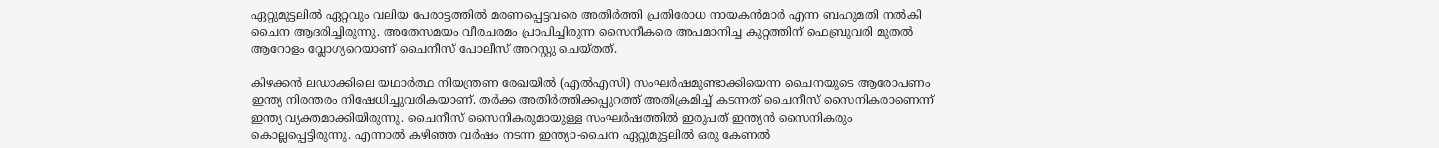ഏറ്റുമുട്ടലില്‍ ഏറ്റവും വലിയ പേരാട്ടത്തില്‍ മരണപ്പെട്ടവരെ അതിര്‍ത്തി പ്രതിരോധ നായകന്‍മാര്‍ എന്ന ബഹുമതി നല്‍കി ചൈന ആദരിച്ചിരുന്നു. അതേസമയം വീരചരമം പ്രാപിച്ചിരുന്ന സൈനീകരെ അപമാനിച്ച കുറ്റത്തിന് ഫെബ്രുവരി മുതല്‍ ആറോളം വ്ലോഗ്യറെയാണ് ചൈനീസ് പോലീസ് അറസ്റ്റു ചെയ്തത്.

കിഴക്കൻ ലഡാക്കിലെ യഥാർത്ഥ നിയന്ത്രണ രേഖയിൽ (എൽ‌എസി) സംഘർഷമുണ്ടാക്കിയെന്ന ചൈനയുടെ ആരോപണം ഇന്ത്യ നിരന്തരം നിഷേധിച്ചുവരികയാണ്. തർക്ക അതിർത്തിക്കപ്പുറത്ത് അതിക്രമിച്ച് കടന്നത് ചൈനീസ് സൈനികരാണെന്ന് ഇന്ത്യ വ്യക്തമാക്കിയിരുന്നു. ചൈനീസ് സൈനികരുമായുള്ള സംഘർഷത്തിൽ ഇരുപത് ഇന്ത്യൻ സൈനികരും കൊല്ലപ്പെട്ടിരുന്നു. എന്നാല്‍ കഴിഞ്ഞ വര്‍ഷം നടന്ന ഇന്ത്യാ-ചൈന ഏറ്റുമുട്ടലില്‍ ഒരു കേണല്‍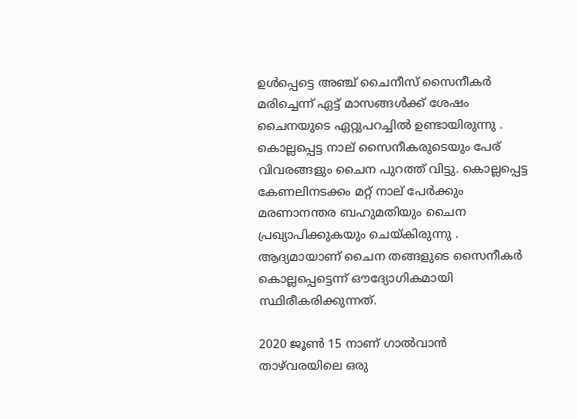ഉള്‍പ്പെട്ടെ അഞ്ച് ചൈനീസ് സൈനീകര്‍ മരിച്ചെന്ന് ഏട്ട് മാസങ്ങള്‍ക്ക് ശേഷം ചൈനയുടെ ഏറ്റുപറച്ചില്‍ ഉണ്ടായിരുന്നു . കൊല്ലപ്പെട്ട നാല് സൈനീകരുടെയും പേര് വിവരങ്ങളും ചൈന പുറത്ത്‍ വിട്ടു. കൊല്ലപ്പെട്ട കേണലിനടക്കം മറ്റ് നാല് പേര്‍ക്കും മരണാനന്തര ബഹുമതിയും ചൈന പ്രഖ്യാപിക്കുകയും ചെയ്കിരുന്നു . ആദ്യമായാണ് ചൈന തങ്ങളുടെ സൈനീകര്‍ കൊല്ലപ്പെട്ടെന്ന് ഔദ്യോഗികമായി സ്ഥിരീകരിക്കുന്നത്.

2020 ജൂൺ 15 നാണ് ഗാൽവാൻ താഴ്‌വരയിലെ ഒരു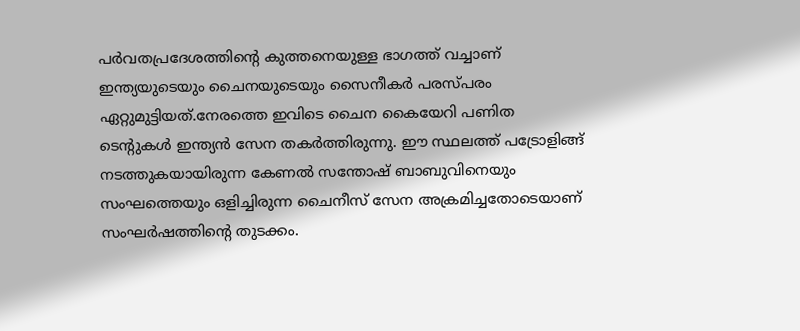പർവതപ്രദേശത്തിന്‍റെ കുത്തനെയുള്ള ഭാഗത്ത് വച്ചാണ് ഇന്ത്യയുടെയും ചൈനയുടെയും സൈനീകര്‍ പരസ്പരം ഏറ്റുമുട്ടിയത്.നേരത്തെ ഇവിടെ ചൈന കൈയേറി പണിത ടെന്‍റുകള്‍ ഇന്ത്യന്‍ സേന തകര്‍ത്തിരുന്നു. ഈ സ്ഥലത്ത് പട്രോളിങ്ങ് നടത്തുകയായിരുന്ന കേണൽ സന്തോഷ് ബാബുവിനെയും സംഘത്തെയും ഒളിച്ചിരുന്ന ചൈനീസ് സേന അക്രമിച്ചതോടെയാണ് സംഘര്‍ഷത്തിന്‍റെ തുടക്കം.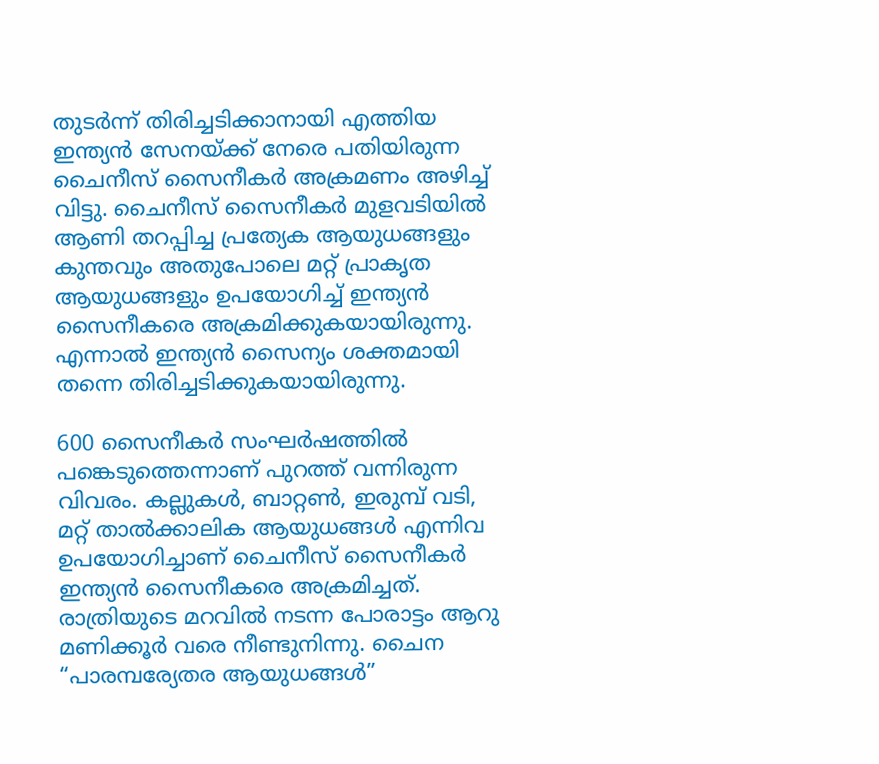തുടര്‍ന്ന് തിരിച്ചടിക്കാനായി എത്തിയ ഇന്ത്യന്‍ സേനയ്ക്ക് നേരെ പതിയിരുന്ന ചൈനീസ് സൈനീകര്‍ അക്രമണം അഴിച്ച് വിട്ടു. ചൈനീസ് സൈനീകര്‍ മുളവടിയില്‍ ആണി തറപ്പിച്ച പ്രത്യേക ആയുധങ്ങളും കുന്തവും അതുപോലെ മറ്റ് പ്രാകൃത ആയുധങ്ങളും ഉപയോഗിച്ച് ഇന്ത്യന്‍ സൈനീകരെ അക്രമിക്കുകയായിരുന്നു. എന്നാല്‍ ഇന്ത്യന്‍ സൈന്യം ശക്തമായി തന്നെ തിരിച്ചടിക്കുകയായിരുന്നു.

600 സൈനീകര്‍ സംഘര്‍ഷത്തില്‍ പങ്കെടുത്തെന്നാണ് പുറത്ത് വന്നിരുന്ന വിവരം. കല്ലുകൾ, ബാറ്റൺ, ഇരുമ്പ് വടി, മറ്റ് താൽക്കാലിക ആയുധങ്ങൾ എന്നിവ ഉപയോഗിച്ചാണ് ചൈനീസ് സൈനീകര്‍ ഇന്ത്യന്‍ സൈനീകരെ അക്രമിച്ചത്. രാത്രിയുടെ മറവില്‍ നടന്ന പോരാട്ടം ആറു മണിക്കൂർ വരെ നീണ്ടുനിന്നു. ചൈന “പാരമ്പര്യേതര ആയുധങ്ങൾ”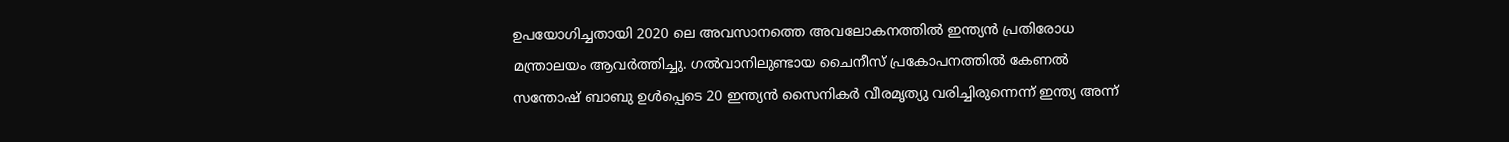ഉപയോഗിച്ചതായി 2020 ലെ അവസാനത്തെ അവലോകനത്തിൽ ഇന്ത്യൻ പ്രതിരോധ മന്ത്രാലയം ആവര്‍ത്തിച്ചു. ഗൽവാനിലുണ്ടായ ചൈനീസ് പ്രകോപനത്തില്‍ കേണല്‍ സന്തോഷ് ബാബു ഉള്‍പ്പെടെ 20 ഇന്ത്യൻ സൈനികർ വീരമൃത്യു വരിച്ചിരുന്നെന്ന് ഇന്ത്യ അന്ന്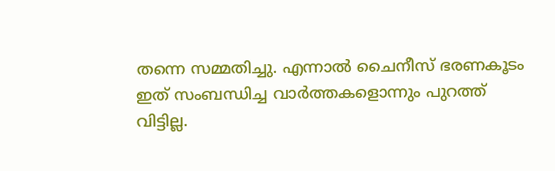തന്നെ സമ്മതിച്ചു. എന്നാല്‍ ചൈനീസ് ഭരണകൂടം ഇത് സംബന്ധിച്ച വാര്‍ത്തകളൊന്നും പുറത്ത് വിട്ടില്ല.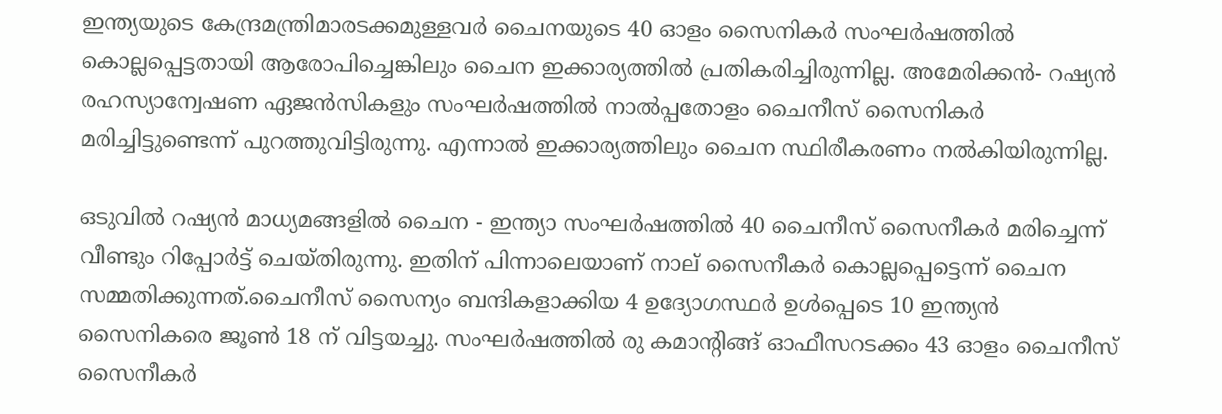ഇന്ത്യയുടെ കേന്ദ്രമന്ത്രിമാരടക്കമുള്ളവര്‍ ചൈനയുടെ 40 ഓളം സൈനികര്‍‌ സംഘര്‍ഷത്തില്‍ കൊല്ലപ്പെട്ടതായി ആരോപിച്ചെങ്കിലും ചൈന ഇക്കാര്യത്തിൽ പ്രതികരിച്ചിരുന്നില്ല. അമേരിക്കൻ- റഷ്യൻ രഹസ്യാന്വേഷണ ഏജൻസികളും സംഘര്‍ഷത്തില്‍ നാൽപ്പതോളം ചൈനീസ് സൈനികർ മരിച്ചിട്ടുണ്ടെന്ന് പുറത്തുവിട്ടിരുന്നു. എന്നാൽ ഇക്കാര്യത്തിലും ചൈന സ്ഥിരീകരണം നൽകിയിരുന്നില്ല.

ഒടുവില്‍ റഷ്യന്‍ മാധ്യമങ്ങളില്‍ ചൈന - ഇന്ത്യാ സംഘര്‍ഷത്തില്‍ 40 ചൈനീസ് സൈനീകര്‍ മരിച്ചെന്ന് വീണ്ടും റിപ്പോര്‍ട്ട് ചെയ്തിരുന്നു. ഇതിന് പിന്നാലെയാണ് നാല് സൈനീകര്‍ കൊല്ലപ്പെട്ടെന്ന് ചൈന സമ്മതിക്കുന്നത്.ചൈനീസ് സൈന്യം ബന്ദികളാക്കിയ 4 ഉദ്യോഗസ്ഥർ ഉൾപ്പെടെ 10 ഇന്ത്യൻ സൈനികരെ ജൂൺ 18 ന് വിട്ടയച്ചു. സംഘര്‍ഷത്തില്‍ രു കമാന്‍റിങ്ങ് ഓഫീസറടക്കം 43 ഓളം ചൈനീസ് സൈനീകര്‍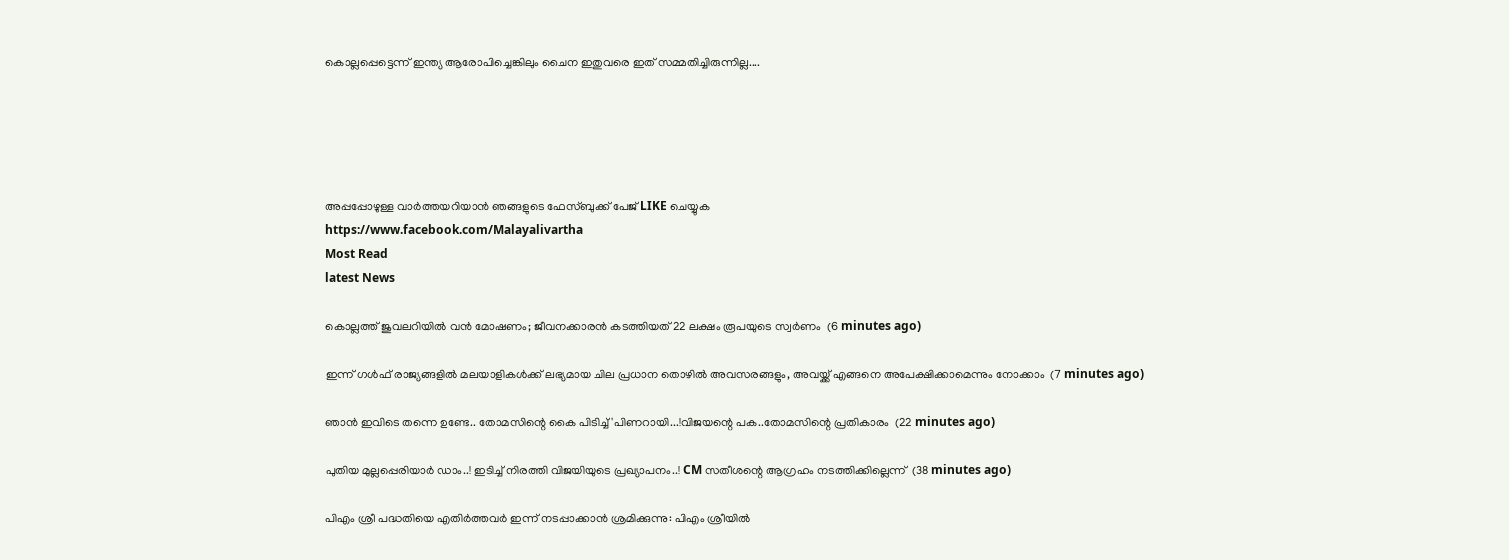കൊല്ലപ്പെട്ടെന്ന് ഇന്ത്യ ആരോപിച്ചെങ്കിലും ചൈന ഇതുവരെ ഇത് സമ്മതിച്ചിരുന്നില്ല....





അപ്പപ്പോഴുള്ള വാര്‍ത്തയറിയാന്‍ ഞങ്ങളുടെ ഫേസ്‌ബുക്ക്‌ പേജ് LIKE ചെയ്യുക
https://www.facebook.com/Malayalivartha
Most Read
latest News

കൊല്ലത്ത് ജുവലറിയില്‍ വന്‍ മോഷണം; ജീവനക്കാരന്‍ കടത്തിയത് 22 ലക്ഷം രൂപയുടെ സ്വര്‍ണം  (6 minutes ago)

ഇന്ന് ഗൾഫ് രാജ്യങ്ങളിൽ മലയാളികൾക്ക് ലഭ്യമായ ചില പ്രധാന തൊഴിൽ അവസരങ്ങളും, അവയ്ക്ക് എങ്ങനെ അപേക്ഷിക്കാമെന്നും നോക്കാം  (7 minutes ago)

ഞാൻ ഇവിടെ തന്നെ ഉണ്ടേ.. തോമസിന്റെ കൈ പിടിച്ച് 'പിണറായി...!വിജയന്റെ പക..തോമസിന്റെ പ്രതികാരം  (22 minutes ago)

പുതിയ മുല്ലപ്പെരിയാർ ഡാം..! ഇടിച്ച് നിരത്തി വിജയിയുടെ പ്രഖ്യാപനം..! CM സതീശന്റെ ആഗ്രഹം നടത്തിക്കില്ലെന്ന്  (38 minutes ago)

പിഎം ശ്രീ പദ്ധതിയെ എതിര്‍ത്തവര്‍ ഇന്ന് നടപ്പാക്കാന്‍ ശ്രമിക്കുന്നു: പിഎം ശ്രീയില്‍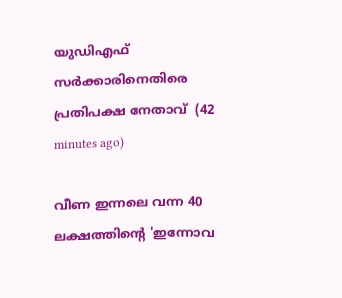യുഡിഎഫ് സര്‍ക്കാരിനെതിരെ പ്രതിപക്ഷ നേതാവ്  (42 minutes ago)

വീണ ഇന്നലെ വന്ന 40 ലക്ഷത്തിന്റെ 'ഇന്നോവ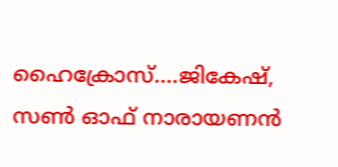ഹൈക്രോസ്....ജികേഷ്, സണ്‍ ഓഫ് നാരായണന്‍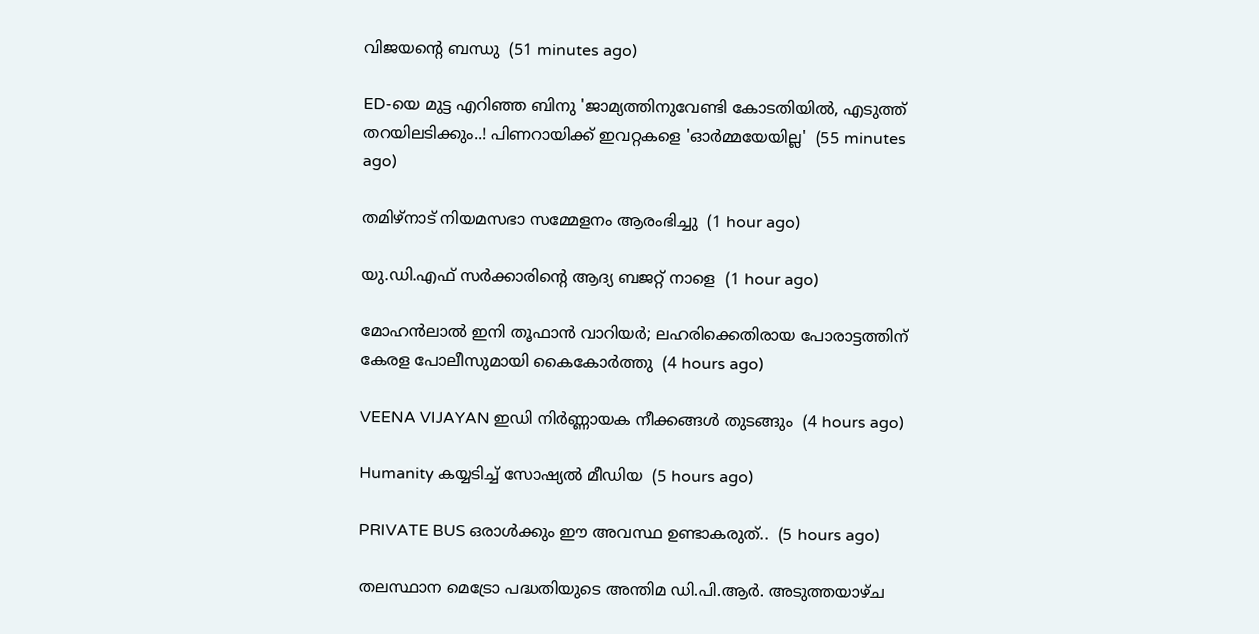വിജയന്റെ ബന്ധു  (51 minutes ago)

ED-യെ മുട്ട എറിഞ്ഞ ബിനു 'ജാമ്യത്തിനുവേണ്ടി കോടതിയിൽ, എടുത്ത് തറയിലടിക്കും..! പിണറായിക്ക് ഇവറ്റകളെ 'ഓർമ്മയേയില്ല'  (55 minutes ago)

തമിഴ്‌നാട് നിയമസഭാ സമ്മേളനം ആരംഭിച്ചു  (1 hour ago)

യു.ഡി.എഫ് സര്‍ക്കാരിന്റെ ആദ്യ ബജറ്റ് നാളെ  (1 hour ago)

മോഹന്‍ലാല്‍ ഇനി തൂഫാന്‍ വാറിയര്‍; ലഹരിക്കെതിരായ പോരാട്ടത്തിന് കേരള പോലീസുമായി കൈകോര്‍ത്തു  (4 hours ago)

VEENA VIJAYAN ഇഡി നിര്‍ണ്ണായക നീക്കങ്ങള്‍ തുടങ്ങും  (4 hours ago)

Humanity കയ്യടിച്ച് സോഷ്യൽ മീഡിയ  (5 hours ago)

PRIVATE BUS ഒരാൾക്കും ഈ അവസ്ഥ ഉണ്ടാകരുത്..  (5 hours ago)

തലസ്ഥാന മെട്രോ പദ്ധതിയുടെ അന്തിമ ഡി.പി.ആർ. അടുത്തയാഴ്ച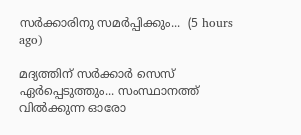സർക്കാരിനു സമർപ്പിക്കും...  (5 hours ago)

മദ്യത്തിന് സർക്കാർ സെസ് ഏർപ്പെടുത്തും... സംസ്ഥാനത്ത് വിൽക്കുന്ന ഓരോ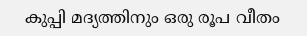കുപ്പി മദ്യത്തിനും ഒരു രൂപ വീതം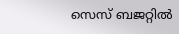സെസ് ബജറ്റിൽ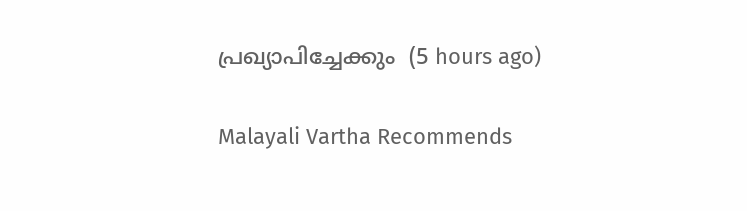പ്രഖ്യാപിച്ചേക്കും  (5 hours ago)

Malayali Vartha Recommends